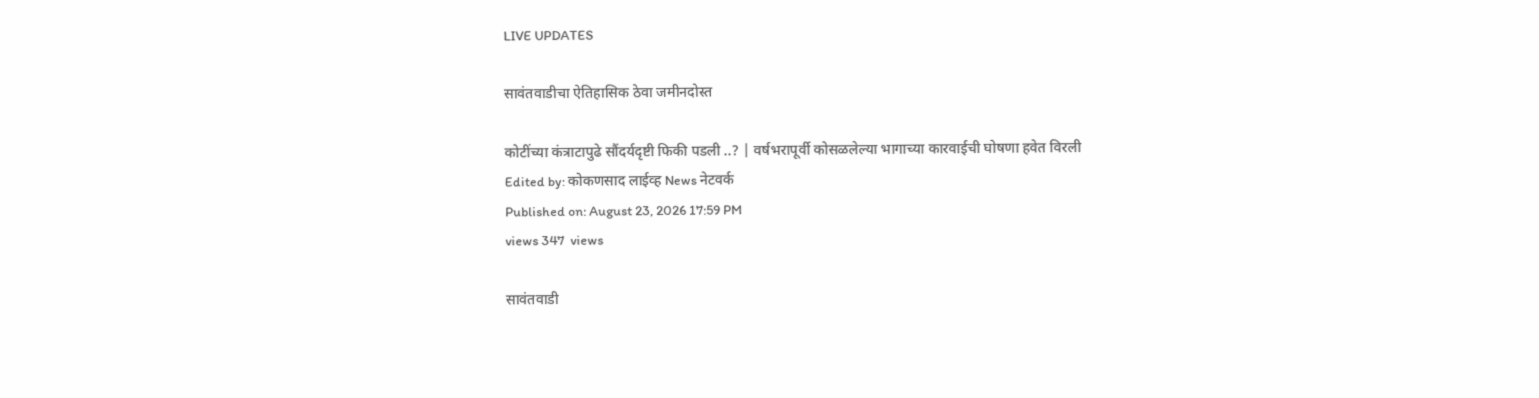LIVE UPDATES

सावंतवाडीचा ऐतिहासिक ठेवा जमीनदोस्त

कोटींच्या कंत्राटापुढे सौंदर्यदृष्टी फिकी पडली ..? | वर्षभरापूर्वी कोसळलेल्या भागाच्या कारवाईची घोषणा हवेत विरली
Edited by: कोकणसाद लाईव्ह News नेटवर्क
Published on: August 23, 2026 17:59 PM
views 347  views

सावंतवाडी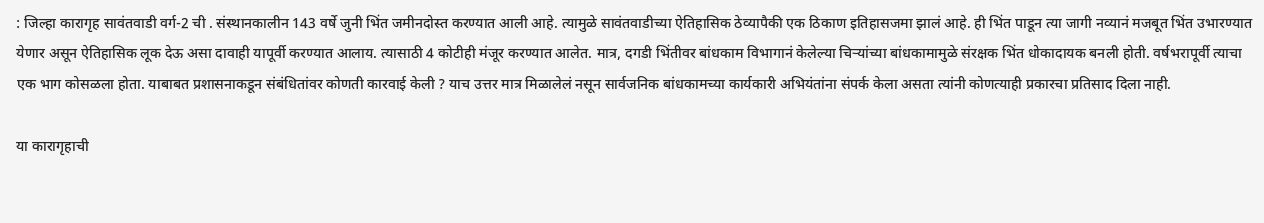: जिल्हा कारागृह सावंतवाडी वर्ग-2 ची . संस्थानकालीन 143 वर्षे जुनी भिंत जमीनदोस्त करण्यात आली आहे. त्यामुळे सावंतवाडीच्या ऐतिहासिक ठेव्यापैकी एक ठिकाण इतिहासजमा झालं आहे. ही भिंत पाडून त्या जागी नव्यानं मजबूत भिंत उभारण्यात येणार असून ऐतिहासिक लूक देऊ असा दावाही यापूर्वी करण्यात आलाय. त्यासाठी 4 कोटीही मंजूर करण्यात आलेत. मात्र, दगडी भिंतीवर बांधकाम विभागानं केलेल्या चिऱ्यांच्या बांधकामामुळे संरक्षक भिंत धोकादायक बनली होती. वर्षभरापूर्वी त्याचा एक भाग कोसळला होता. याबाबत प्रशासनाकडून संबंधितांवर कोणती कारवाई केली ? याच उत्तर मात्र मिळालेलं नसून सार्वजनिक बांधकामच्या कार्यकारी अभियंतांना संपर्क केला असता त्यांनी कोणत्याही प्रकारचा प्रतिसाद दिला नाही.

या कारागृहाची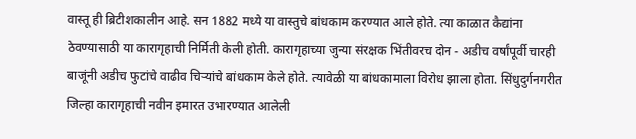वास्तू ही ब्रिटीशकालीन आहे. सन 1882 मध्ये या वास्तुचे बांधकाम करण्यात आले होते. त्या काळात कैद्यांना ठेवण्यासाठी या कारागृहाची निर्मिती केली होती. कारागृहाच्या जुन्या संरक्षक भिंतीवरच दोन - अडीच वर्षांपूर्वी चारही बाजूंनी अडीच फुटांचे वाढीव चिऱ्यांचे बांधकाम केले होते. त्यावेळी या बांधकामाला विरोध झाला होता. सिंधुदुर्गनगरीत जिल्हा कारागृहाची नवीन इमारत उभारण्यात आलेली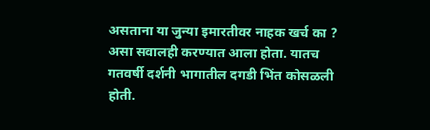असताना या जुन्या इमारतीवर नाहक खर्च का ? असा सवालही करण्यात आला होता. यातच गतवर्षी दर्शनी भागातील दगडी भिंत कोसळली होती.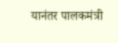यानंतर पालकमंत्री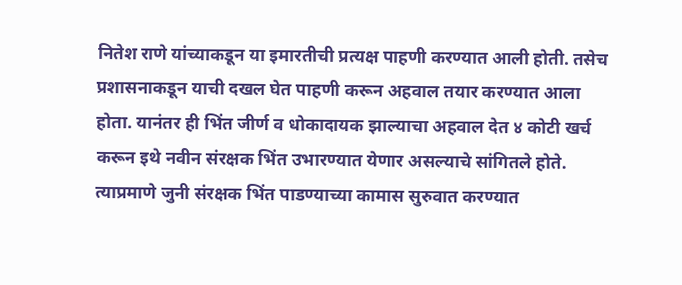नितेश राणे यांच्याकडून या इमारतीची प्रत्यक्ष पाहणी करण्यात आली होती. तसेच प्रशासनाकडून याची दखल घेत पाहणी करून अहवाल तयार करण्यात आला होता. यानंतर ही भिंत जीर्ण व धोकादायक झाल्याचा अहवाल देत ४ कोटी खर्च करून इथे नवीन संरक्षक भिंत उभारण्यात येणार असल्याचे सांगितले होते. त्याप्रमाणे जुनी संरक्षक भिंत पाडण्याच्या कामास सुरुवात करण्यात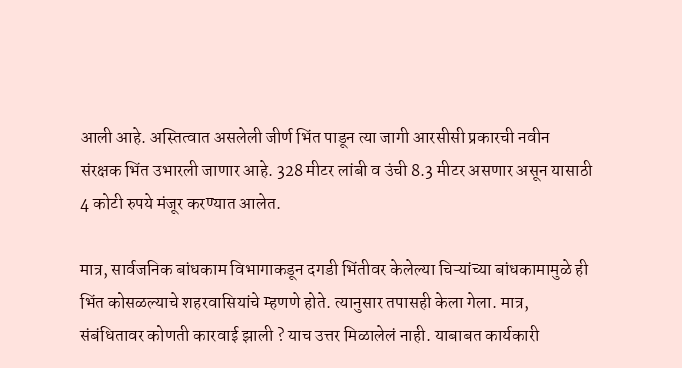आली आहे. अस्तित्वात असलेली जीर्ण भिंत पाडून त्या जागी आरसीसी प्रकारची नवीन संरक्षक भिंत उभारली जाणार आहे. 328 मीटर लांबी व उंची 8.3 मीटर असणार असून यासाठी 4 कोटी रुपये मंजूर करण्यात आलेत.

मात्र, सार्वजनिक बांधकाम विभागाकडून दगडी भिंतीवर केलेल्या चिऱ्यांच्या बांधकामामुळे ही भिंत कोसळल्याचे शहरवासियांचे म्हणणे होते. त्यानुसार तपासही केला गेला. मात्र, संबंधितावर कोणती कारवाई झाली ? याच उत्तर मिळालेलं नाही. याबाबत कार्यकारी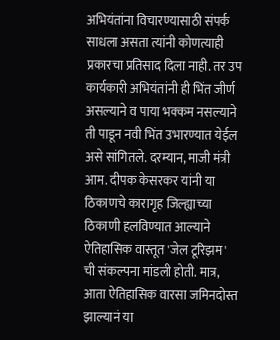अभियंतांना विचारण्यासाठी संपर्क साधला असता त्यांनी कोणत्याही प्रकारचा प्रतिसाद दिला नाही. तर उप कार्यकारी अभियंतांनी ही भिंत जीर्ण असल्याने व पाया भक्कम नसल्याने ती पाडून नवी भिंत उभारण्यात येईल असे सांगितले. दरम्यान, माजी मंत्री आम. दीपक केसरकर यांनी या ठिकाणचे कारागृह जिल्ह्याच्या ठिकाणी हलविण्यात आल्याने ऐतिहासिक वास्तूत 'जेल टूरिझम' ची संकल्पना मांडली होती. मात्र, आता ऐतिहासिक वारसा जमिनदोस्त झाल्यानं या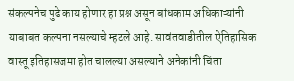संकल्पनेच पुढे काय होणार हा प्रश्न असून बांधकाम अधिकाऱ्यांनी याबाबत कल्पना नसल्याचे म्हटले आहे. सावंतवाडीतील ऐतिहासिक वास्तू इतिहासजमा होत चालल्या असल्याने अनेकांनी चिंता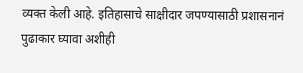व्यक्त केली आहे. इतिहासाचे साक्षीदार जपण्यासाठी प्रशासनानं पुढाकार घ्यावा अशीही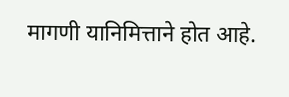मागणी यानिमित्ताने होत आहे.